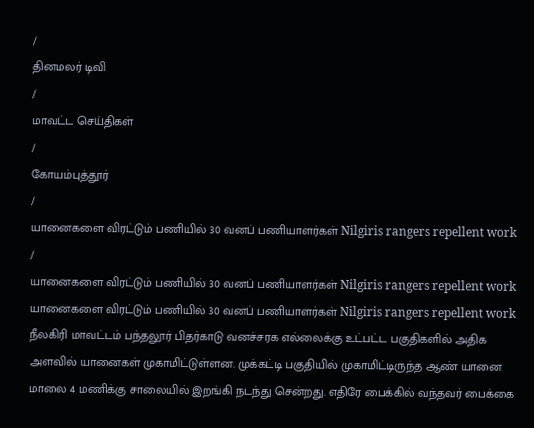/
தினமலர் டிவி
/
மாவட்ட செய்திகள்
/
கோயம்புத்தூர்
/
யானைகளை விரட்டும் பணியில் 30 வனப் பணியாளர்கள் Nilgiris rangers repellent work
/
யானைகளை விரட்டும் பணியில் 30 வனப் பணியாளர்கள் Nilgiris rangers repellent work
யானைகளை விரட்டும் பணியில் 30 வனப் பணியாளர்கள் Nilgiris rangers repellent work
நீலகிரி மாவட்டம் பந்தலூர் பிதர்காடு வனச்சரக எல்லைக்கு உட்பட்ட பகுதிகளில் அதிக அளவில் யானைகள் முகாமிட்டுள்ளன. முக்கட்டி பகுதியில் முகாமிட்டிருந்த ஆண் யானை மாலை 4 மணிக்கு சாலையில் இறங்கி நடந்து சென்றது. எதிரே பைக்கில் வந்தவர் பைக்கை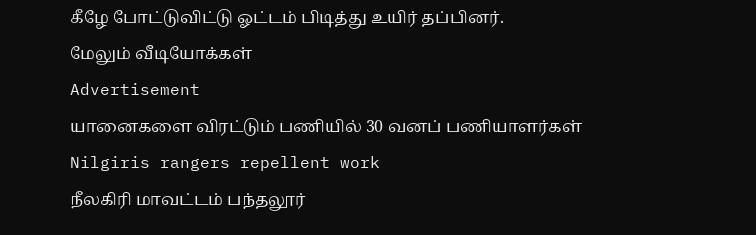கீழே போட்டுவிட்டு ஓட்டம் பிடித்து உயிர் தப்பினர்.
மேலும் வீடியோக்கள்
Advertisement
யானைகளை விரட்டும் பணியில் 30 வனப் பணியாளர்கள் Nilgiris rangers repellent work
நீலகிரி மாவட்டம் பந்தலூர்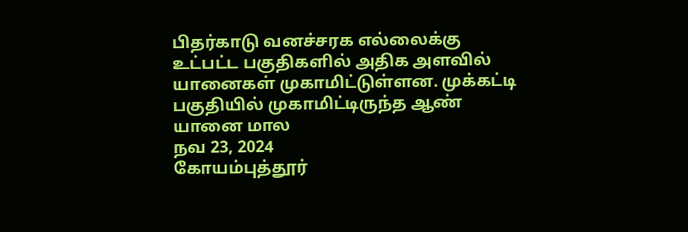பிதர்காடு வனச்சரக எல்லைக்கு உட்பட்ட பகுதிகளில் அதிக அளவில் யானைகள் முகாமிட்டுள்ளன. முக்கட்டி பகுதியில் முகாமிட்டிருந்த ஆண் யானை மால
நவ 23, 2024
கோயம்புத்தூர்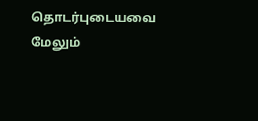தொடர்புடையவை
மேலும்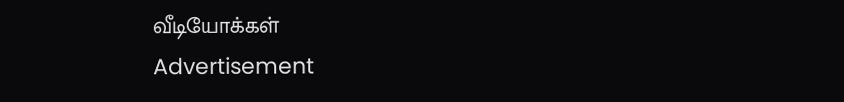வீடியோக்கள்
Advertisement